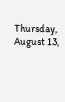Thursday, August 13,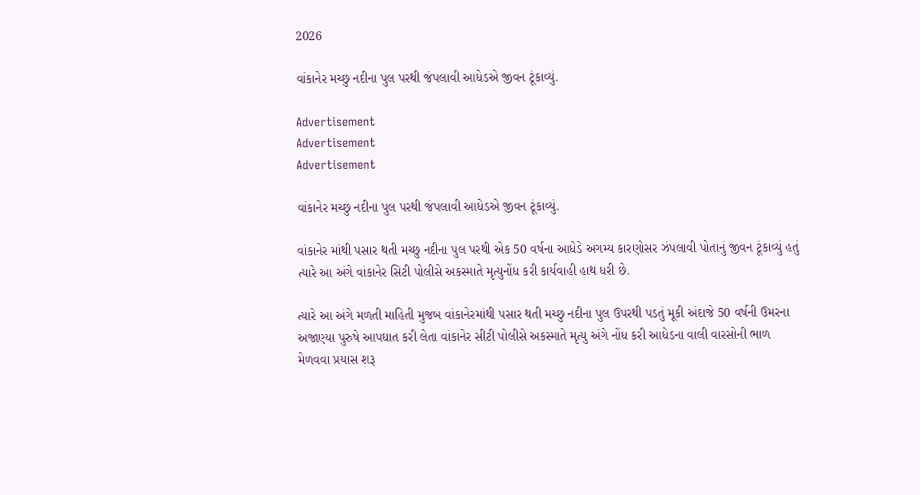2026

વાંકાનેર મચ્છુ નદીના પુલ પરથી જંપલાવી આધેડએ જીવન ટૂંકાવ્યું.

Advertisement
Advertisement
Advertisement

વાંકાનેર મચ્છુ નદીના પુલ પરથી જંપલાવી આધેડએ જીવન ટૂંકાવ્યું.

વાંકાનેર માંથી પસાર થતી મચ્છુ નદીના પુલ પરથી એક 50 વર્ષના આધેડે અગમ્ય કારણોસર ઝંપલાવી પોતાનું જીવન ટૂંકાવ્યું હતું ત્યારે આ અંગે વાંકાનેર સિટી પોલીસે અકસ્માતે મૃત્યુનોંધ કરી કાર્યવાહી હાથ ધરી છે.

ત્યારે આ અંગે મળતી માહિતી મુજબ વાંકાનેરમાંથી પસાર થતી મચ્છુ નદીના પુલ ઉપરથી પડતું મૂકી અંદાજે 50 વર્ષની ઉમરના અજાણ્યા પુરુષે આપઘાત કરી લેતા વાંકાનેર સીટી પોલીસે અકસ્માતે મૃત્યુ અંગે નોંધ કરી આધેડના વાલી વારસોની ભાળ મેળવવા પ્રયાસ શરૂ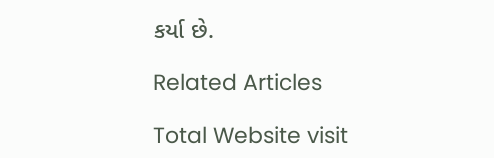કર્યા છે.

Related Articles

Total Website visit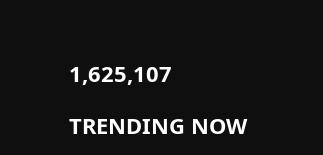1,625,107

TRENDING NOW